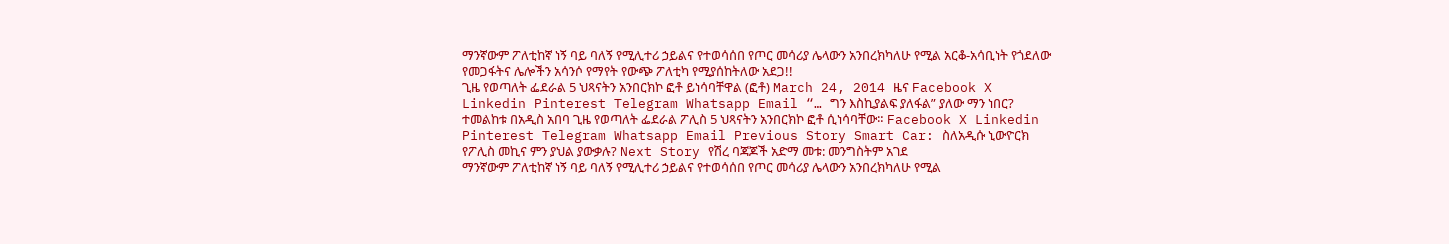ማንኛውም ፖለቲከኛ ነኝ ባይ ባለኝ የሚሊተሪ ኃይልና የተወሳሰበ የጦር መሳሪያ ሌላውን አንበረክካለሁ የሚል አርቆ-አሳቢነት የጎደለው የመጋፋትና ሌሎችን አሳንሶ የማየት የውጭ ፖለቲካ የሚያሰከትለው አደጋ!!
ጊዜ የወጣለት ፌደራል 5 ህጻናትን አንበርክኮ ፎቶ ይነሳባቸዋል (ፎቶ) March 24, 2014 ዜና Facebook X Linkedin Pinterest Telegram Whatsapp Email “… ግን እስኪያልፍ ያለፋል” ያለው ማን ነበር? ተመልከቱ በአዲስ አበባ ጊዜ የወጣለት ፌደራል ፖሊስ 5 ህጻናትን አንበርክኮ ፎቶ ሲነሳባቸው። Facebook X Linkedin Pinterest Telegram Whatsapp Email Previous Story Smart Car: ስለአዲሱ ኒውዮርክ የፖሊስ መኪና ምን ያህል ያውቃሉ? Next Story የሽረ ባጃጆች አድማ መቱ: መንግስትም አገደ
ማንኛውም ፖለቲከኛ ነኝ ባይ ባለኝ የሚሊተሪ ኃይልና የተወሳሰበ የጦር መሳሪያ ሌላውን አንበረክካለሁ የሚል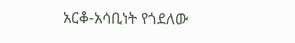አርቆ-አሳቢነት የጎደለው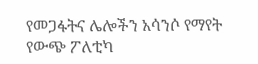የመጋፋትና ሌሎችን አሳንሶ የማየት የውጭ ፖለቲካ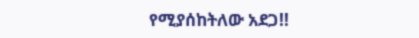የሚያሰከትለው አደጋ!!